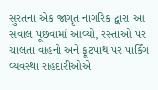સુરતના એક જાગૃત નાગરિક દ્વારા આ સવાલ પૂછવામાં આવ્યો, રસ્તાઓ પર ચાલતા વાહનો અને ફૂટપાથ પર પાર્કિંગ વ્યવસ્થા રાહદારીઓએ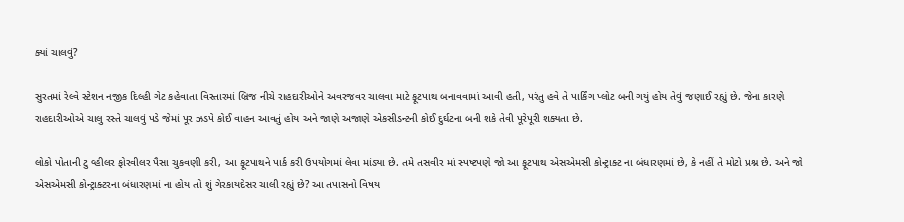ક્યાં ચાલવું?

સુરતમાં રેલ્વે સ્ટેશન નજીક દિલ્હી ગેટ કહેવાતા વિસ્તારમાં બ્રિજ નીચે રાહદારીઓને અવરજવર ચાલવા માટે ફૂટપાથ બનાવવામાં આવી હતી, પરંતુ હવે તે પાર્કિંગ પ્લોટ બની ગયું હોય તેવું જણાઈ રહ્યું છે. જેના કારણે રાહદારીઓએ ચાલુ રસ્તે ચાલવું પડે જેમાં પૂર ઝડપે કોઈ વાહન આવતું હોય અને જાણે અજાણે એકસીડન્ટની કોઈ દુર્ઘટના બની શકે તેવી પૂરેપૂરી શક્યતા છે.

લોકો પોતાની ટુ વ્હીલર ફોરવીલર પૈસા ચુકવણી કરી, આ ફૂટપાથને પાર્ક કરી ઉપયોગમાં લેવા માંડ્યા છે. તમે તસવીર માં સ્પષ્ટપણે જો આ ફૂટપાથ એસએમસી કોન્ટ્રાક્ટ ના બંધારણમાં છે, કે નહીં તે મોટો પ્રશ્ન છે. અને જો એસએમસી કોન્ટ્રાક્ટરના બંધારણમાં ના હોય તો શું ગેરકાયદેસર ચાલી રહ્યું છે? આ તપાસનો વિષય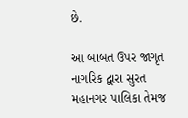છે.

આ બાબત ઉપર જાગૃત નાગરિક દ્વારા સુરત મહાનગર પાલિકા તેમજ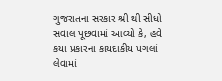ગુજરાતના સરકાર શ્રી થી સીધો સવાલ પૂછવામાં આવ્યો કે, હવે કયા પ્રકારના કાયદાકીય પગલાં લેવામાં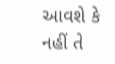આવશે કે નહીં તે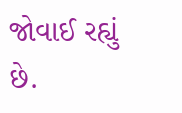જોવાઈ રહ્યું છે.